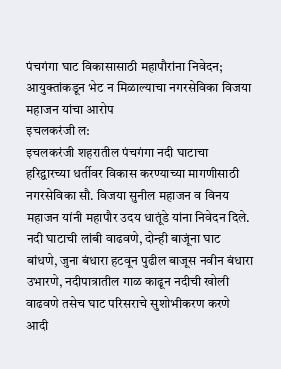पंचगंगा घाट विकासासाठी महापौरांना निवेदन; आयुक्तांकडून भेट न मिळाल्याचा नगरसेविका विजया महाजन यांचा आरोप
इचलकरंजी ल:
इचलकरंजी शहरातील पंचगंगा नदी घाटाचा हरिद्वारच्या धर्तीवर विकास करण्याच्या मागणीसाठी नगरसेविका सौ. विजया सुनील महाजन व विनय महाजन यांनी महापौर उदय धातूंडे यांना निवेदन दिले.
नदी घाटाची लांबी वाढवणे, दोन्ही बाजूंना घाट बांधणे, जुना बंधारा हटवून पुढील बाजूस नवीन बंधारा उभारणे, नदीपात्रातील गाळ काढून नदीची खोली वाढवणे तसेच घाट परिसराचे सुशोभीकरण करणे आदी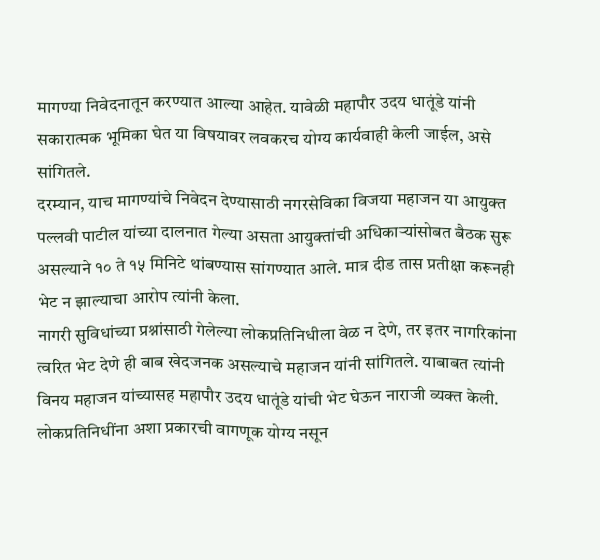मागण्या निवेदनातून करण्यात आल्या आहेत. यावेळी महापौर उदय धातूंडे यांनी सकारात्मक भूमिका घेत या विषयावर लवकरच योग्य कार्यवाही केली जाईल, असे सांगितले.
दरम्यान, याच मागण्यांचे निवेदन देण्यासाठी नगरसेविका विजया महाजन या आयुक्त पल्लवी पाटील यांच्या दालनात गेल्या असता आयुक्तांची अधिकाऱ्यांसोबत बैठक सुरू असल्याने १० ते १५ मिनिटे थांबण्यास सांगण्यात आले. मात्र दीड तास प्रतीक्षा करूनही भेट न झाल्याचा आरोप त्यांनी केला.
नागरी सुविधांच्या प्रश्नांसाठी गेलेल्या लोकप्रतिनिधीला वेळ न देणे, तर इतर नागरिकांना त्वरित भेट देणे ही बाब खेदजनक असल्याचे महाजन यांनी सांगितले. याबाबत त्यांनी विनय महाजन यांच्यासह महापौर उदय धातूंडे यांची भेट घेऊन नाराजी व्यक्त केली. लोकप्रतिनिधींना अशा प्रकारची वागणूक योग्य नसून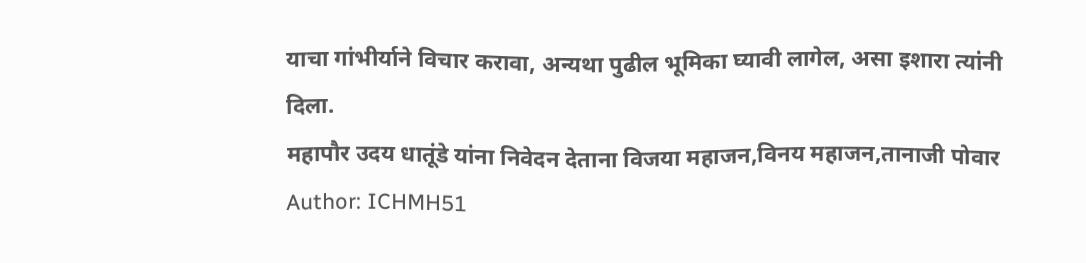याचा गांभीर्याने विचार करावा, अन्यथा पुढील भूमिका घ्यावी लागेल, असा इशारा त्यांनी दिला.
महापौर उदय धातूंडे यांना निवेदन देताना विजया महाजन,विनय महाजन,तानाजी पोवार
Author: ICHMH51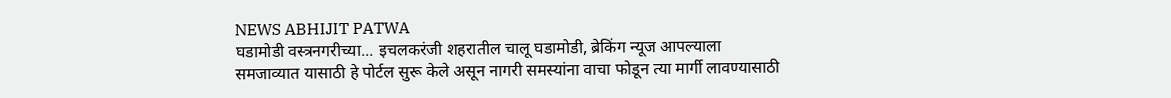NEWS ABHIJIT PATWA
घडामोडी वस्त्रनगरीच्या... इचलकरंजी शहरातील चालू घडामोडी, ब्रेकिंग न्यूज आपल्याला समजाव्यात यासाठी हे पोर्टल सुरू केले असून नागरी समस्यांना वाचा फोडून त्या मार्गी लावण्यासाठी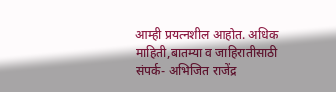आम्ही प्रयत्नशील आहोत. अधिक माहिती,बातम्या व जाहिरातीसाठी संपर्क- अभिजित राजेंद्र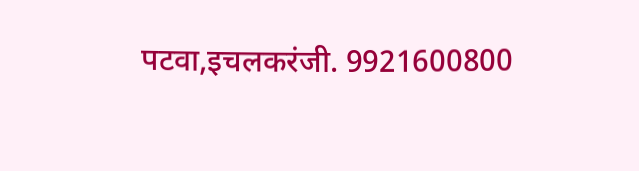पटवा,इचलकरंजी. 9921600800